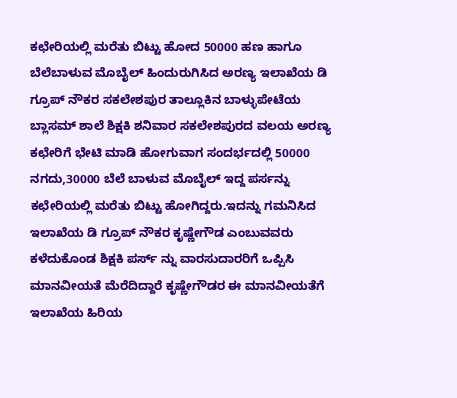ಕಛೇರಿಯಲ್ಲಿ ಮರೆತು ಬಿಟ್ಟು ಹೋದ 50000 ಹಣ ಹಾಗೂ ಬೆಲೆಬಾಳುವ ಮೊಬೈಲ್ ಹಿಂದುರುಗಿಸಿದ ಅರಣ್ಯ ಇಲಾಖೆಯ ಡಿ ಗ್ರೂಪ್ ನೌಕರ ಸಕಲೇಶಪುರ ತಾಲ್ಲೂಕಿನ ಬಾಳ್ಳುಪೇಟೆಯ ಬ್ಲಾಸಮ್ ಶಾಲೆ ಶಿಕ್ಷಕಿ ಶನಿವಾರ ಸಕಲೇಶಪುರದ ವಲಯ ಅರಣ್ಯ ಕಛೇರಿಗೆ ಭೇಟಿ ಮಾಡಿ ಹೋಗುವಾಗ ಸಂದರ್ಭದಲ್ಲಿ 50000 ನಗದು,30000 ಬೆಲೆ ಬಾಳುವ ಮೊಬೈಲ್ ಇದ್ದ ಪರ್ಸನ್ನು ಕಛೇರಿಯಲ್ಲಿ ಮರೆತು ಬಿಟ್ಟು ಹೋಗಿದ್ದರು.ಇದನ್ನು ಗಮನಿಸಿದ ಇಲಾಖೆಯ ಡಿ ಗ್ರೂಪ್ ನೌಕರ ಕೃಷ್ಣೇಗೌಡ ಎಂಬುವವರು ಕಳೆದುಕೊಂಡ ಶಿಕ್ಷಕಿ ಪರ್ಸ್ ನ್ನು ವಾರಸುದಾರರಿಗೆ ಒಪ್ಪಿಸಿ ಮಾನವೀಯತೆ ಮೆರೆದಿದ್ದಾರೆ ಕೃಷ್ಣೇಗೌಡರ ಈ ಮಾನವೀಯತೆಗೆ ಇಲಾಖೆಯ ಹಿರಿಯ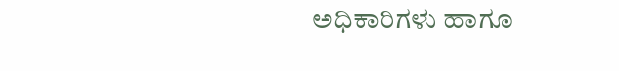ಅಧಿಕಾರಿಗಳು ಹಾಗೂ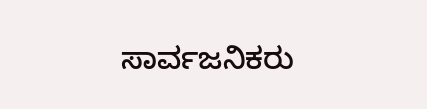ಸಾರ್ವಜನಿಕರು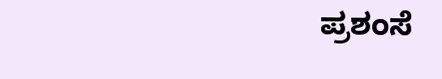ಪ್ರಶಂಸೆ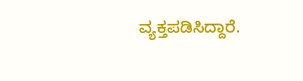ವ್ಯಕ್ತಪಡಿಸಿದ್ದಾರೆ.